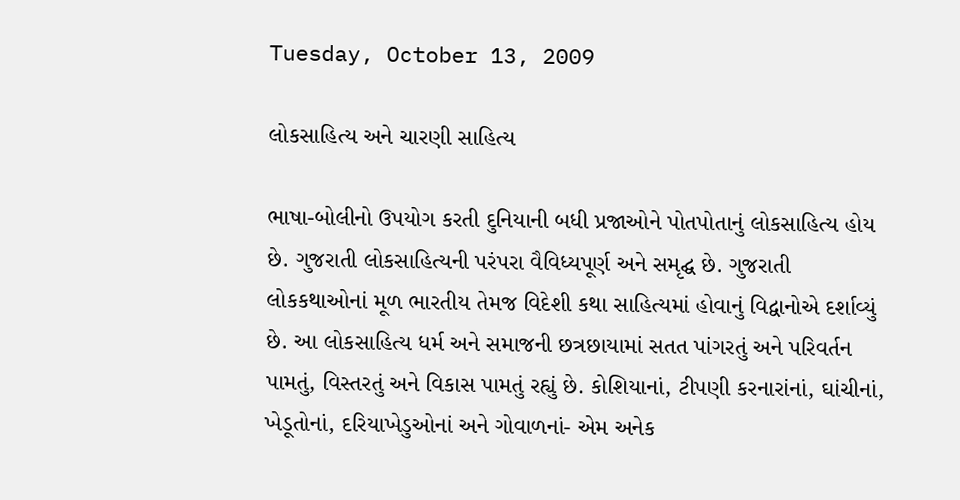Tuesday, October 13, 2009

લોકસાહિત્‍ય અને ચારણી સાહિત્‍ય

ભાષા-બોલીનો ઉપયોગ કરતી દુનિયાની બધી પ્રજાઓને પોતપોતાનું લોકસાહિત્‍ય હોય છે. ગુજરાતી લોકસાહિત્‍યની પરંપરા વૈવિધ્‍યપૂર્ણ અને સમૃદ્ઘ છે. ગુજરાતી લોકકથાઓનાં મૂળ ભારતીય તેમજ વિદેશી કથા સાહિત્‍યમાં હોવાનું વિદ્વાનોએ દર્શાવ્‍યું છે. આ લોકસાહિત્‍ય ધર્મ અને સમાજની છત્રછાયામાં સતત પાંગરતું અને પરિવર્તન પામતું, વિસ્‍તરતું અને વિકાસ પામતું રહ્યું છે. કોશિયાનાં, ટીપણી કરનારાંનાં, ઘાંચીનાં, ખેડૂતોનાં, દરિયાખેડુઓનાં અને ગોવાળનાં- એમ અનેક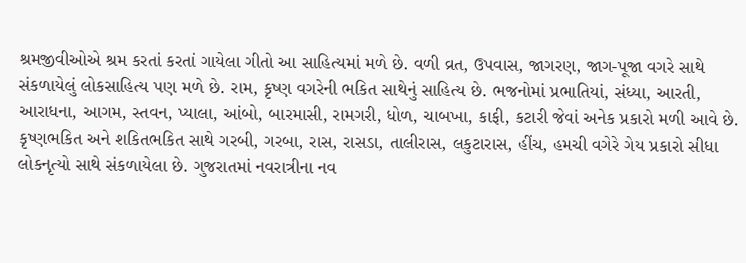શ્રમજીવીઓએ શ્રમ કરતાં કરતાં ગાયેલા ગીતો આ સાહિત્‍યમાં મળે છે. વળી વ્રત, ઉપવાસ, જાગરણ, જાગ-પૂજા વગરે સાથે સંકળાયેલું લોકસાહિત્‍ય પણ મળે છે. રામ, કૃષ્ણ વગરેની ભકિત સાથેનું સાહિત્‍ય છે. ભજનોમાં પ્રભાતિયાં, સંધ્‍યા, આરતી, આરાધના, આગમ, સ્‍તવન, પ્‍યાલા, આંબો, બારમાસી, રામગરી, ધોળ, ચાબખા, કાફી, કટારી જેવાં અનેક પ્રકારો મળી આવે છે. કૃષ્‍ણભકિત અને શકિતભકિત સાથે ગરબી, ગરબા, રાસ, રાસડા, તાલીરાસ, લકુટારાસ, હીંચ, હમચી વગેરે ગેય પ્રકારો સીધા લોકનૃત્‍યો સાથે સંકળાયેલા છે. ગુજરાતમાં નવરાત્રીના નવ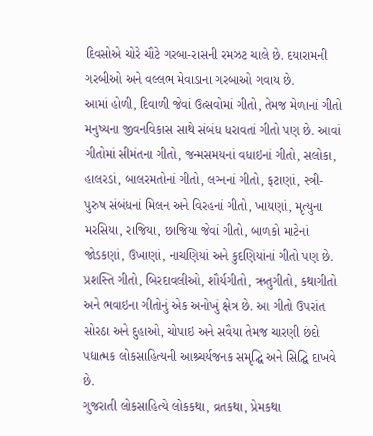દિવસોએ ચોરે ચૌટે ગરબા-રાસની રમઝટ ચાલે છે. દયારામની ગરબીઓ અને વલ્‍લભ મેવાડાના ગરબાઓ ગવાય છે.
આમાં હોળી, દિવાળી જેવાં ઉત્‍સવોમાં ગીતો, તેમજ મેળાનાં ગીતો મનુષ્‍યના જીવનવિકાસ સાથે સંબંધ ધરાવતાં ગીતો પણ છે. આવાં ગીતોમાં સીમંતના ગીતો, જન્‍મસમયનાં વધાઇનાં ગીતો, સલોકા, હાલરડાં, બાલરમતોનાં ગીતો, લગ્‍નનાં ગીતો, ફટાણાં, સ્‍ત્રી-પુરુષ સંબંધનાં મિલન અને વિરહનાં ગીતો, ખાયણાં, મૃત્‍યુના મરસિયા, રાજિયા, છાજિયા જેવાં ગીતો, બાળકો માટેનાં જોડકણાં, ઉખાણાં, નાચણિયાં અને કુદણિયાંનાં ગીતો પણ છે.
પ્રશસ્તિ ગીતો, બિરદાવલીઓ, શૌર્યગીતો, ઋતુગીતો, કથાગીતો અને ભવાઇના ગીતોનું એક અનોખું ક્ષેત્ર છે. આ ગીતો ઉપરાંત સોરઠા અને દુહાઓ, ચોપાઇ અને સવૈયા તેમજ ચારણી છંદો પદ્યાત્મક લોકસાહિત્‍યની આશ્ર્ચર્યજનક સમૃદ્ઘિ અને સિદ્ઘિ દાખવે છે.
ગુજરાતી લોકસાહિત્‍યે લોકકથા, વ્રતકથા, પ્રેમકથા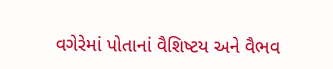વગેરેમાં પોતાનાં વૈશિષ્‍ટય અને વૈભવ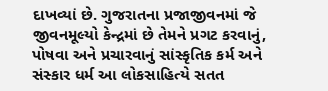દાખવ્‍યાં છે. ગુજરાતના પ્રજાજીવનમાં જે જીવનમૂલ્‍યો કેન્‍દ્રમાં છે તેમને પ્રગટ કરવાનું, પોષવા અને પ્રચારવાનું સાંસ્‍કૃતિક કર્મ અને સંસ્‍કાર ધર્મ આ લોકસાહિત્‍યે સતત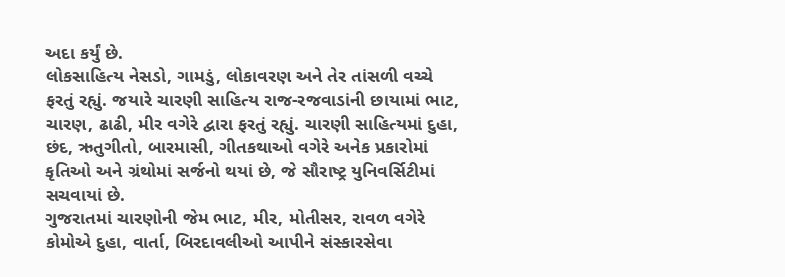અદા કર્યું છે.
લોકસાહિત્‍ય નેસડો, ગામડું, લોકાવરણ અને તેર તાંસળી વચ્‍ચે ફરતું રહ્યું. જયારે ચારણી સાહિત્‍ય રાજ-રજવાડાંની છાયામાં ભાટ, ચારણ, ઢાઢી, મીર વગેરે દ્વારા ફરતું રહ્યું. ચારણી સાહિત્‍યમાં દુહા, છંદ, ઋતુગીતો, બારમાસી, ગીતકથાઓ વગેરે અનેક પ્રકારોમાં કૃતિઓ અને ગ્રંથોમાં સર્જનો થયાં છે, જે સૌરાષ્‍ટ્ર યુનિવર્સિટીમાં સચવાયાં છે.
ગુજરાતમાં ચારણોની જેમ ભાટ, મીર, મોતીસર, રાવળ વગેરે કોમોએ દુહા, વાર્તા, બિરદાવલીઓ આપીને સંસ્‍કારસેવા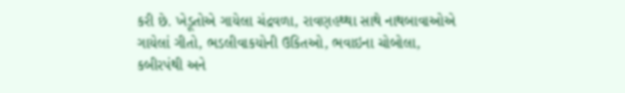કરી છે. ખેડૂતોએ ગાયેલા ચંદ્રવળા, રાવણહથ્‍થા સાથે નાથબાવાઓએ ગાયેલાં ગીતો, ભડલીવાકયોની ઉકિતઓ, ભવાઇના ચોબોલા, કબીરપંથી અને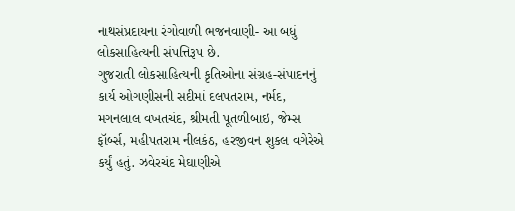નાથસંપ્રદાયના રંગોવાળી ભજનવાણી- આ બધું લોકસાહિત્‍યની સંપત્તિરૂપ છે.
ગુજરાતી લોકસાહિત્‍યની કૃતિઓના સંગ્રહ-સંપાદનનું કાર્ય ઓગણીસની સદીમાં દલપતરામ, નર્મદ, મગનલાલ વખતચંદ, શ્રીમતી પૂતળીબાઇ, જેમ્‍સ ફૉર્બ્‍સ, મહીપતરામ નીલકંઠ, હરજીવન શુકલ વગેરેએ કર્યું હતું. ઝવેરચંદ મેઘાણીએ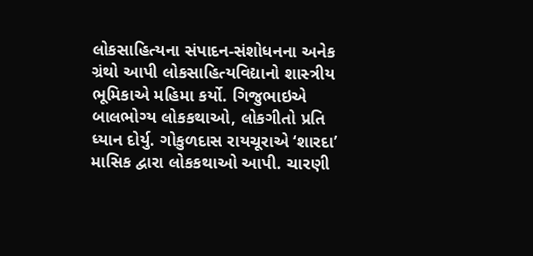લોકસાહિત્‍યના સંપાદન-સંશોધનના અનેક ગ્રંથો આપી લોકસાહિત્‍યવિદ્યાનો શાસ્‍ત્રીય ભૂમિકાએ મહિમા કર્યો. ગિજુભાઇએ બાલભોગ્‍ય લોકકથાઓ, લોકગીતો પ્રતિ ધ્‍યાન દોર્યુ. ગોકુળદાસ રાયચૂરાએ ‘શારદા’ માસિક દ્વારા લોકકથાઓ આપી. ચારણી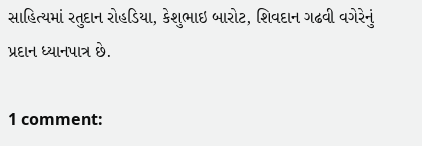સાહિત્‍યમાં રતુદાન રોહડિયા, કેશુભાઇ બારોટ, શિવદાન ગઢવી વગેરેનું પ્રદાન ધ્‍યાનપાત્ર છે.

1 comment: